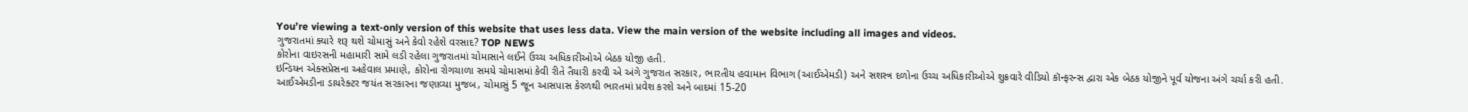You’re viewing a text-only version of this website that uses less data. View the main version of the website including all images and videos.
ગુજરાતમાં ક્યારે શરૂ થશે ચોમાસું અને કેવો રહેશે વરસાદ? TOP NEWS
કોરોના વાઇરસની મહામારી સામે લડી રહેલા ગુજરાતમાં ચોમાસાને લઈને ઉચ્ચ અધિકારીઓએ બેઠક યોજી હતી.
ઇન્ડિયન એક્સપ્રેસના અહેવાલ પ્રમાણે, કોરોના રોગચાળા સમયે ચોમાસમાં કેવી રીતે તૈયારી કરવી એ અંગે ગુજરાત સરકાર, ભારતીય હવામાન વિભાગ (આઈએમડી) અને સશસ્ત્ર દળોના ઉચ્ચ અધિકારીઓએ શુક્રવારે વીડિયો કૉન્ફરન્સ દ્વારા એક બેઠક યોજીને પૂર્વ યોજના અંગે ચર્ચા કરી હતી.
આઈએમડીના ડાયરેક્ટર જયંત સરકારના જણાવ્યા મુજબ, ચોમાસું 5 જૂન આસપાસ કેરળથી ભારતમાં પ્રવેશ કરશે અને બાદમાં 15-20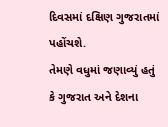દિવસમાં દક્ષિણ ગુજરાતમાં પહોંચશે.
તેમણે વધુમાં જણાવ્યું હતું કે ગુજરાત અને દેશના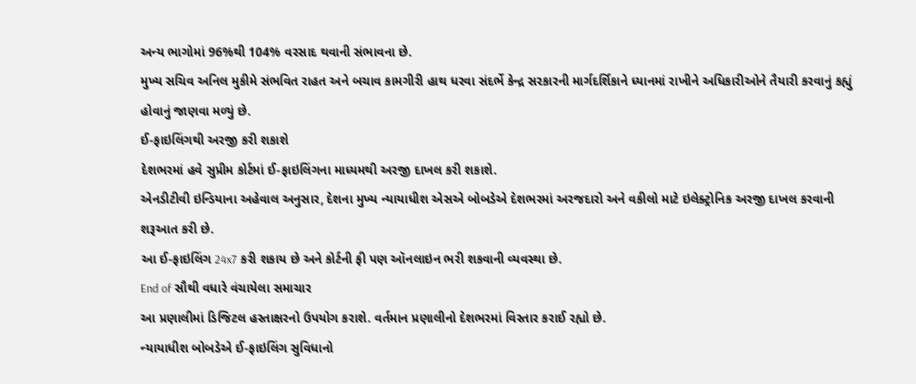અન્ય ભાગોમાં 96%થી 104% વરસાદ થવાની સંભાવના છે.
મુખ્ય સચિવ અનિલ મુકીમે સંભવિત રાહત અને બચાવ કામગીરી હાથ ધરવા સંદર્ભે કેન્દ્ર સરકારની માર્ગદર્શિકાને ધ્યાનમાં રાખીને અધિકારીઓને તૈયારી કરવાનું કહ્યું હોવાનું જાણવા મળ્યું છે.
ઈ-ફાઇલિંગથી અરજી કરી શકાશે
દેશભરમાં હવે સુપ્રીમ કોર્ટમાં ઈ-ફાઇલિંગના માધ્યમથી અરજી દાખલ કરી શકાશે.
એનડીટીવી ઇન્ડિયાના અહેવાલ અનુસાર, દેશના મુખ્ય ન્યાયાધીશ એસએ બોબડેએ દેશભરમાં અરજદારો અને વકીલો માટે ઇલેક્ટ્રોનિક અરજી દાખલ કરવાની શરૂઆત કરી છે.
આ ઈ-ફાઇલિંગ 24x7 કરી શકાય છે અને કોર્ટની ફી પણ ઑનલાઇન ભરી શકવાની વ્યવસ્થા છે.
End of સૌથી વધારે વંચાયેલા સમાચાર
આ પ્રણાલીમાં ડિજિટલ હસ્તાક્ષરનો ઉપયોગ કરાશે. વર્તમાન પ્રણાલીનો દેશભરમાં વિસ્તાર કરાઈ રહ્યો છે.
ન્યાયાધીશ બોબડેએ ઈ-ફાઇલિંગ સુવિધાનો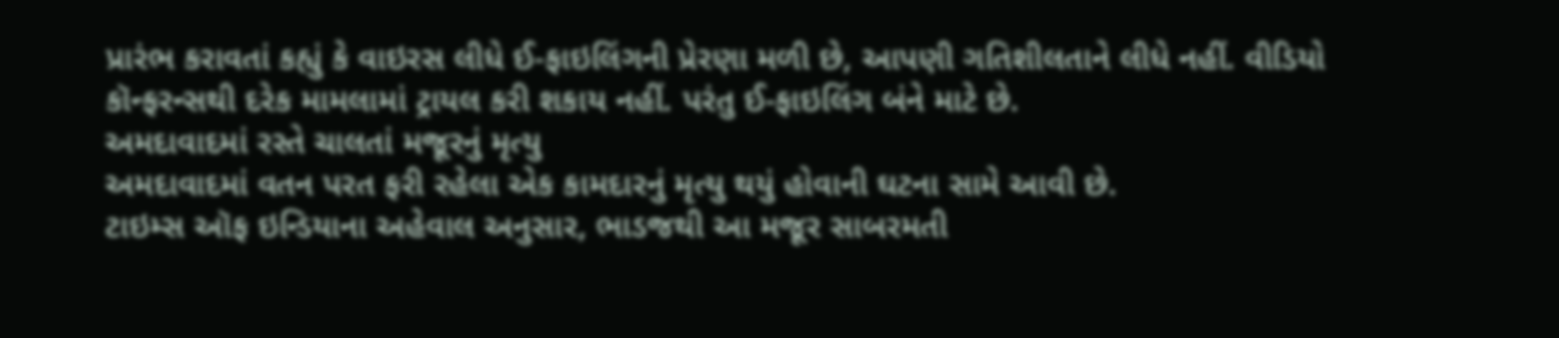પ્રારંભ કરાવતાં કહ્યું કે વાઇરસ લીધે ઈ-ફાઇલિંગની પ્રેરણા મળી છે, આપણી ગતિશીલતાને લીધે નહીં. વીડિયો કૉન્ફરન્સથી દરેક મામલામાં ટ્રાયલ કરી શકાય નહીં. પરંતુ ઈ-ફાઇલિંગ બંને માટે છે.
અમદાવાદમાં રસ્તે ચાલતાં મજૂરનું મૃત્યુ
અમદાવાદમાં વતન પરત ફરી રહેલા એક કામદારનું મૃત્યુ થયું હોવાની ઘટના સામે આવી છે.
ટાઇમ્સ ઑફ ઇન્ડિયાના અહેવાલ અનુસાર, ભાડજથી આ મજૂર સાબરમતી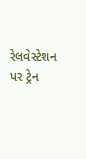રેલવેસ્ટેશન પર ટ્રેન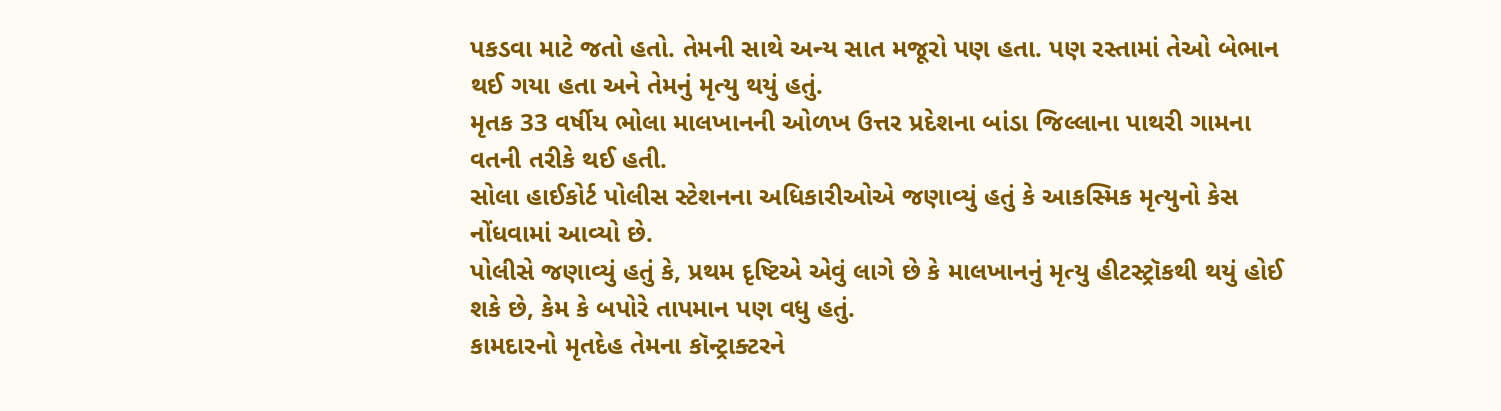પકડવા માટે જતો હતો. તેમની સાથે અન્ય સાત મજૂરો પણ હતા. પણ રસ્તામાં તેઓ બેભાન થઈ ગયા હતા અને તેમનું મૃત્યુ થયું હતું.
મૃતક 33 વર્ષીય ભોલા માલખાનની ઓળખ ઉત્તર પ્રદેશના બાંડા જિલ્લાના પાથરી ગામના વતની તરીકે થઈ હતી.
સોલા હાઈકોર્ટ પોલીસ સ્ટેશનના અધિકારીઓએ જણાવ્યું હતું કે આકસ્મિક મૃત્યુનો કેસ નોંધવામાં આવ્યો છે.
પોલીસે જણાવ્યું હતું કે, પ્રથમ દૃષ્ટિએ એવું લાગે છે કે માલખાનનું મૃત્યુ હીટસ્ટ્રૉકથી થયું હોઈ શકે છે, કેમ કે બપોરે તાપમાન પણ વધુ હતું.
કામદારનો મૃતદેહ તેમના કૉન્ટ્રાક્ટરને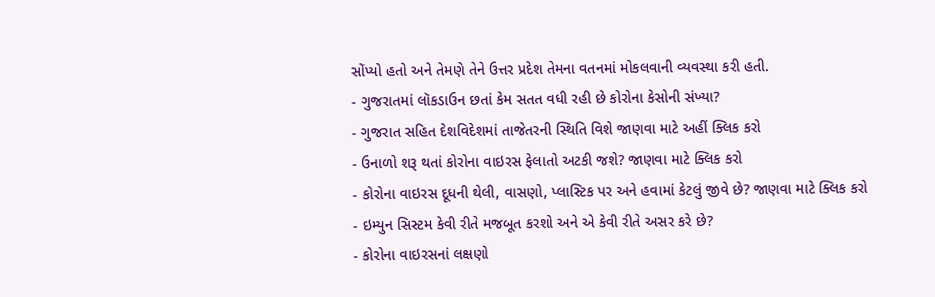સોંપ્યો હતો અને તેમણે તેને ઉત્તર પ્રદેશ તેમના વતનમાં મોકલવાની વ્યવસ્થા કરી હતી.
- ગુજરાતમાં લૉકડાઉન છતાં કેમ સતત વધી રહી છે કોરોના કેસોની સંખ્યા?
- ગુજરાત સહિત દેશવિદેશમાં તાજેતરની સ્થિતિ વિશે જાણવા માટે અહીં ક્લિક કરો
- ઉનાળો શરૂ થતાં કોરોના વાઇરસ ફેલાતો અટકી જશે? જાણવા માટે ક્લિક કરો
- કોરોના વાઇરસ દૂધની થેલી, વાસણો, પ્લાસ્ટિક પર અને હવામાં કેટલું જીવે છે? જાણવા માટે ક્લિક કરો
- ઇમ્યુન સિસ્ટમ કેવી રીતે મજબૂત કરશો અને એ કેવી રીતે અસર કરે છે?
- કોરોના વાઇરસનાં લક્ષણો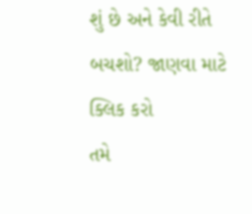શું છે અને કેવી રીતે બચશો? જાણવા માટે ક્લિક કરો
તમે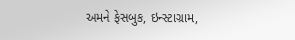અમને ફેસબુક, ઇન્સ્ટાગ્રામ,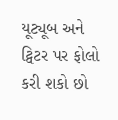યૂટ્યૂબ અને ટ્વિટર પર ફોલો કરી શકો છો